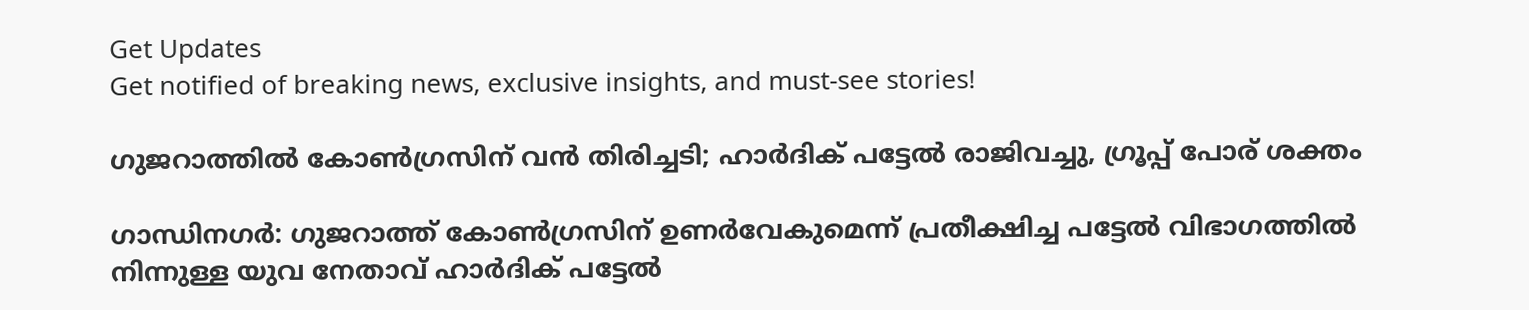Get Updates
Get notified of breaking news, exclusive insights, and must-see stories!

ഗുജറാത്തില്‍ കോണ്‍ഗ്രസിന് വന്‍ തിരിച്ചടി; ഹാര്‍ദിക് പട്ടേല്‍ രാജിവച്ചു, ഗ്രൂപ്പ് പോര് ശക്തം

ഗാന്ധിനഗര്‍: ഗുജറാത്ത് കോണ്‍ഗ്രസിന് ഉണര്‍വേകുമെന്ന് പ്രതീക്ഷിച്ച പട്ടേല്‍ വിഭാഗത്തില്‍ നിന്നുള്ള യുവ നേതാവ് ഹാര്‍ദിക് പട്ടേല്‍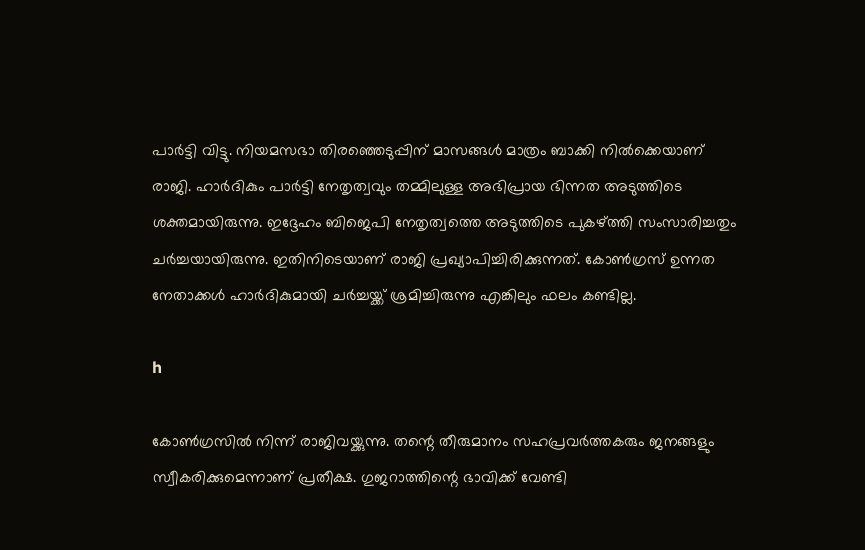പാര്‍ട്ടി വിട്ടു. നിയമസഭാ തിരഞ്ഞെടുപ്പിന് മാസങ്ങള്‍ മാത്രം ബാക്കി നില്‍ക്കെയാണ് രാജി. ഹാര്‍ദികും പാര്‍ട്ടി നേതൃത്വവും തമ്മിലുള്ള അഭിപ്രായ ഭിന്നത അടുത്തിടെ ശക്തമായിരുന്നു. ഇദ്ദേഹം ബിജെപി നേതൃത്വത്തെ അടുത്തിടെ പുകഴ്ത്തി സംസാരിച്ചതും ചര്‍ച്ചയായിരുന്നു. ഇതിനിടെയാണ് രാജി പ്രഖ്യാപിച്ചിരിക്കുന്നത്. കോണ്‍ഗ്രസ് ഉന്നത നേതാക്കള്‍ ഹാര്‍ദികുമായി ചര്‍ച്ചയ്ക്ക് ശ്രമിച്ചിരുന്നു എങ്കിലും ഫലം കണ്ടില്ല.

h

കോണ്‍ഗ്രസില്‍ നിന്ന് രാജിവയ്ക്കുന്നു. തന്റെ തീരുമാനം സഹപ്രവര്‍ത്തകരും ജനങ്ങളും സ്വീകരിക്കുമെന്നാണ് പ്രതീക്ഷ. ഗുജറാത്തിന്റെ ഭാവിക്ക് വേണ്ടി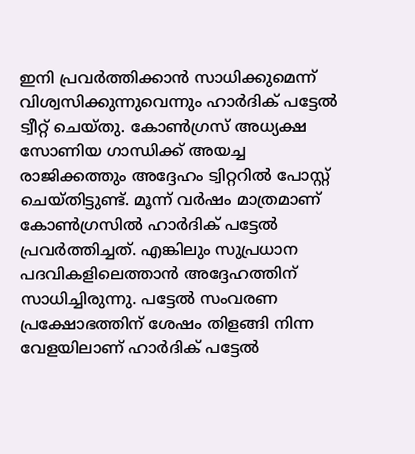ഇനി പ്രവര്‍ത്തിക്കാന്‍ സാധിക്കുമെന്ന് വിശ്വസിക്കുന്നുവെന്നും ഹാര്‍ദിക് പട്ടേല്‍ ട്വീറ്റ് ചെയ്തു. കോണ്‍ഗ്രസ് അധ്യക്ഷ സോണിയ ഗാന്ധിക്ക് അയച്ച രാജിക്കത്തും അദ്ദേഹം ട്വിറ്ററില്‍ പോസ്റ്റ് ചെയ്തിട്ടുണ്ട്. മൂന്ന് വര്‍ഷം മാത്രമാണ് കോണ്‍ഗ്രസില്‍ ഹാര്‍ദിക് പട്ടേല്‍ പ്രവര്‍ത്തിച്ചത്. എങ്കിലും സുപ്രധാന പദവികളിലെത്താന്‍ അദ്ദേഹത്തിന് സാധിച്ചിരുന്നു. പട്ടേല്‍ സംവരണ പ്രക്ഷോഭത്തിന് ശേഷം തിളങ്ങി നിന്ന വേളയിലാണ് ഹാര്‍ദിക് പട്ടേല്‍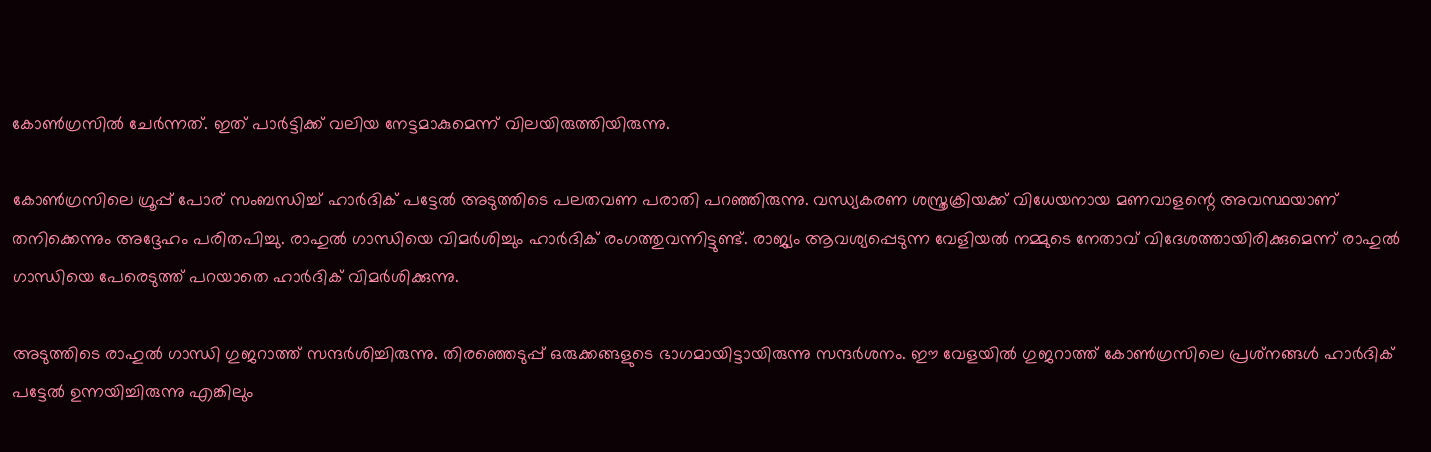കോണ്‍ഗ്രസില്‍ ചേര്‍ന്നത്. ഇത് പാര്‍ട്ടിക്ക് വലിയ നേട്ടമാകുമെന്ന് വിലയിരുത്തിയിരുന്നു.

കോണ്‍ഗ്രസിലെ ഗ്രൂപ്പ് പോര് സംബന്ധിച്ച് ഹാര്‍ദിക് പട്ടേല്‍ അടുത്തിടെ പലതവണ പരാതി പറഞ്ഞിരുന്നു. വന്ധ്യകരണ ശസ്ത്രക്രിയക്ക് വിധേയനായ മണവാളന്റെ അവസ്ഥയാണ് തനിക്കെന്നും അദ്ദേഹം പരിതപിച്ചു. രാഹുല്‍ ഗാന്ധിയെ വിമര്‍ശിച്ചും ഹാര്‍ദിക് രംഗത്തുവന്നിട്ടുണ്ട്. രാജ്യം ആവശ്യപ്പെടുന്ന വേളിയല്‍ നമ്മുടെ നേതാവ് വിദേശത്തായിരിക്കുമെന്ന് രാഹുല്‍ ഗാന്ധിയെ പേരെടുത്ത് പറയാതെ ഹാര്‍ദിക് വിമര്‍ശിക്കുന്നു.

അടുത്തിടെ രാഹുല്‍ ഗാന്ധി ഗുജറാത്ത് സന്ദര്‍ശിച്ചിരുന്നു. തിരഞ്ഞെടുപ്പ് ഒരുക്കങ്ങളുടെ ഭാഗമായിട്ടായിരുന്നു സന്ദര്‍ശനം. ഈ വേളയില്‍ ഗുജറാത്ത് കോണ്‍ഗ്രസിലെ പ്രശ്‌നങ്ങള്‍ ഹാര്‍ദിക് പട്ടേല്‍ ഉന്നയിച്ചിരുന്നു എങ്കിലും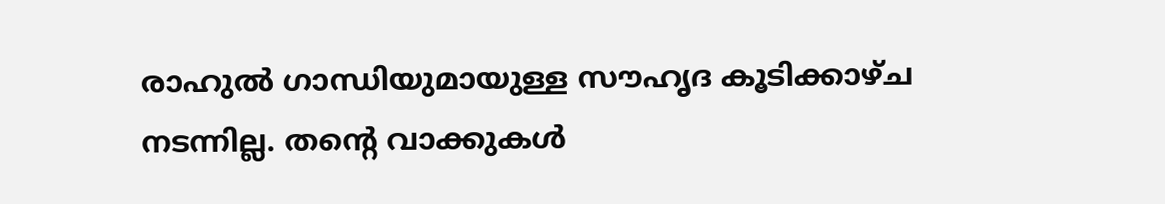രാഹുല്‍ ഗാന്ധിയുമായുള്ള സൗഹൃദ കൂടിക്കാഴ്ച നടന്നില്ല. തന്റെ വാക്കുകള്‍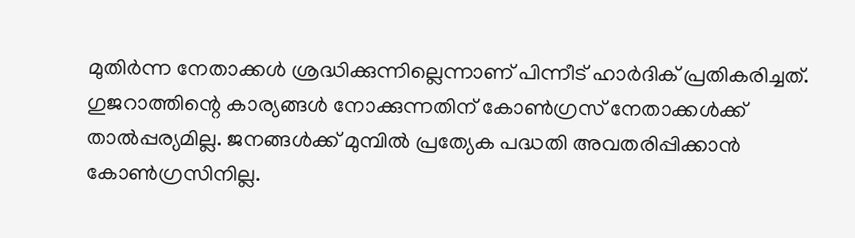മുതിര്‍ന്ന നേതാക്കള്‍ ശ്രദ്ധിക്കുന്നില്ലെന്നാണ് പിന്നീട് ഹാര്‍ദിക് പ്രതികരിച്ചത്. ഗുജറാത്തിന്റെ കാര്യങ്ങള്‍ നോക്കുന്നതിന് കോണ്‍ഗ്രസ് നേതാക്കള്‍ക്ക് താല്‍പ്പര്യമില്ല. ജനങ്ങള്‍ക്ക് മുമ്പില്‍ പ്രത്യേക പദ്ധതി അവതരിപ്പിക്കാന്‍ കോണ്‍ഗ്രസിനില്ല.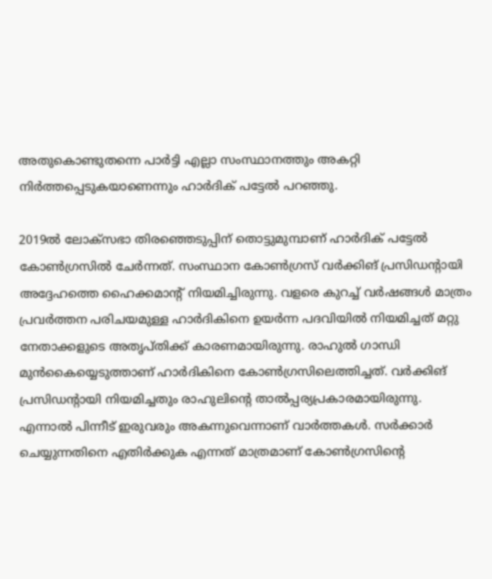അതുകൊണ്ടുതന്നെ പാര്‍ട്ടി എല്ലാ സംസ്ഥാനത്തും അകറ്റി നിര്‍ത്തപ്പെടുകയാണെന്നും ഹാര്‍ദിക് പട്ടേല്‍ പറഞ്ഞു.

2019ല്‍ ലോക്‌സഭാ തിരഞ്ഞെടുപ്പിന് തൊട്ടുമുമ്പാണ് ഹാര്‍ദിക് പട്ടേല്‍ കോണ്‍ഗ്രസില്‍ ചേര്‍ന്നത്. സംസ്ഥാന കോണ്‍ഗ്രസ് വര്‍ക്കിങ് പ്രസിഡന്റായി അദ്ദേഹത്തെ ഹൈക്കമാന്റ് നിയമിച്ചിരുന്നു. വളരെ കുറച്ച് വര്‍ഷങ്ങള്‍ മാത്രം പ്രവര്‍ത്തന പരിചയമുള്ള ഹാര്‍ദികിനെ ഉയര്‍ന്ന പദവിയില്‍ നിയമിച്ചത് മറ്റു നേതാക്കളുടെ അതൃപ്തിക്ക് കാരണമായിരുന്നു. രാഹുല്‍ ഗാന്ധി മുന്‍കൈയ്യെടുത്താണ് ഹാര്‍ദികിനെ കോണ്‍ഗ്രസിലെത്തിച്ചത്. വര്‍ക്കിങ് പ്രസിഡന്റായി നിയമിച്ചതും രാഹുലിന്റെ താല്‍പ്പര്യപ്രകാരമായിരുന്നു. എന്നാല്‍ പിന്നീട് ഇരുവരും അകന്നുവെന്നാണ് വാര്‍ത്തകള്‍. സര്‍ക്കാര്‍ ചെയ്യുന്നതിനെ എതിര്‍ക്കുക എന്നത് മാത്രമാണ് കോണ്‍ഗ്രസിന്റെ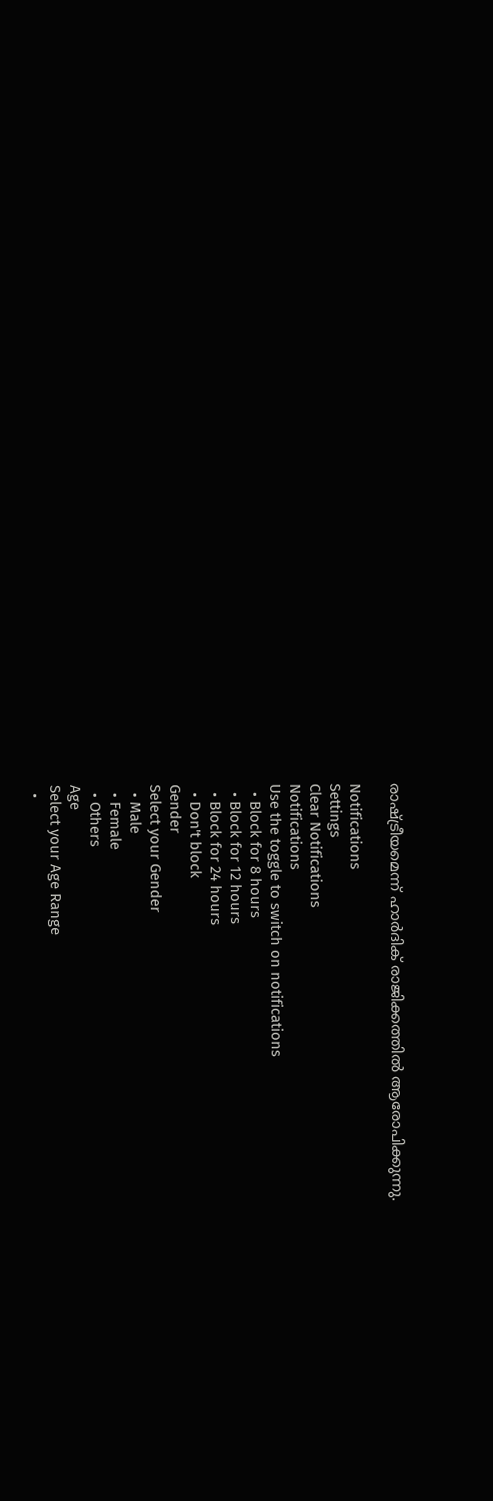രാഷ്ട്രീയമെന്ന് ഹാര്‍ദിക് രാജിക്കത്തില്‍ ആരോപിക്കുന്നു.

Notifications
Settings
Clear Notifications
Notifications
Use the toggle to switch on notifications
  • Block for 8 hours
  • Block for 12 hours
  • Block for 24 hours
  • Don't block
Gender
Select your Gender
  • Male
  • Female
  • Others
Age
Select your Age Range
  •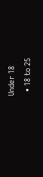Under 18
  • 18 to 25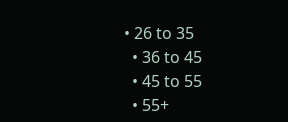• 26 to 35
  • 36 to 45
  • 45 to 55
  • 55+